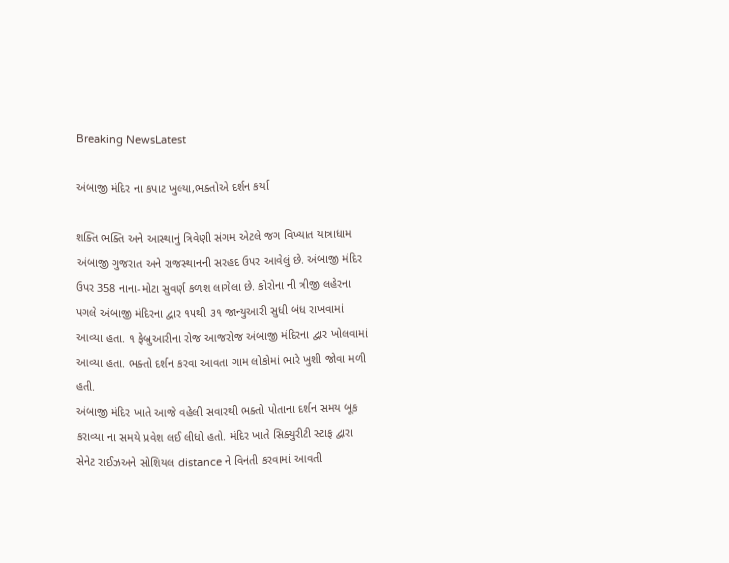Breaking NewsLatest

અંબાજી મંદિર ના કપાટ ખુલ્યા,ભક્તોએ દર્શન કર્યા

શક્તિ ભક્તિ અને આસ્થાનું ત્રિવેણી સંગમ એટલે જગ વિખ્યાત યાત્રાધામ અંબાજી ગુજરાત અને રાજસ્થાનની સરહદ ઉપર આવેલું છે. અંબાજી મંદિર ઉપર 358 નાના-મોટા સુવર્ણ કળશ લાગેલા છે. કોરોના ની ત્રીજી લહેરના પગલે અંબાજી મંદિરના દ્વાર ૧૫થી ૩૧ જાન્યુઆરી સુધી બંધ રાખવામાં આવ્યા હતા. ૧ ફેબ્રુઆરીના રોજ આજરોજ અંબાજી મંદિરના દ્વાર ખોલવામાં આવ્યા હતા. ભક્તો દર્શન કરવા આવતા ગામ લોકોમાં ભારે ખુશી જોવા મળી હતી.
અંબાજી મંદિર ખાતે આજે વહેલી સવારથી ભક્તો પોતાના દર્શન સમય બૂક કરાવ્યા ના સમયે પ્રવેશ લઈ લીધો હતો. મંદિર ખાતે સિક્યુરીટી સ્ટાફ દ્વારા સેનેટ રાઈઝઅને સોશિયલ distance ને વિનંતી કરવામાં આવતી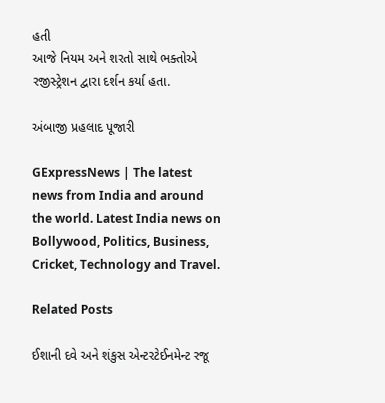હતી
આજે નિયમ અને શરતો સાથે ભક્તોએ રજીસ્ટ્રેશન દ્વારા દર્શન કર્યા હતા.

અંબાજી પ્રહલાદ પૂજારી

GExpressNews | The latest news from India and around the world. Latest India news on Bollywood, Politics, Business, Cricket, Technology and Travel.

Related Posts

ઈશાની દવે અને શંકુસ એન્ટરટેઈનમેન્ટ રજૂ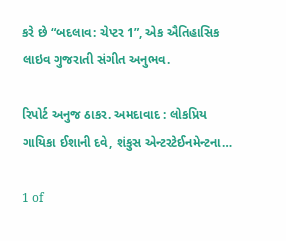કરે છે “બદલાવ: ચેપ્ટર 1”, એક ઐતિહાસિક લાઇવ ગુજરાતી સંગીત અનુભવ.

રિપોર્ટ અનુજ ઠાકર. અમદાવાદ : લોકપ્રિય ગાયિકા ઈશાની દવે, શંકુસ એન્ટરટેઈનમેન્ટના…

1 of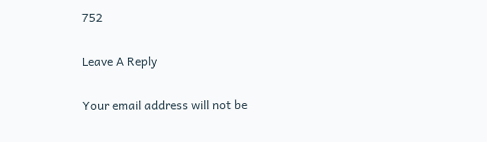752

Leave A Reply

Your email address will not be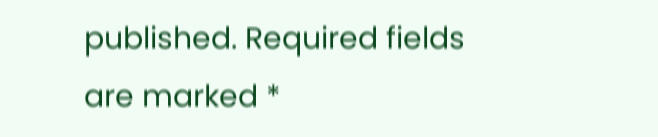published. Required fields are marked *